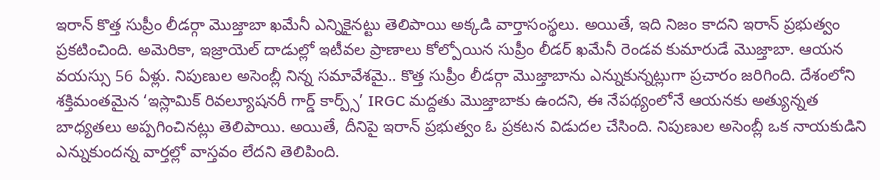ఇరాన్ కొత్త సుప్రీం లీడర్గా మొజ్తాబా ఖమేనీ ఎన్నికైనట్టు తెలిపాయి అక్కడి వార్తాసంస్థలు. అయితే, ఇది నిజం కాదని ఇరాన్ ప్రభుత్వం ప్రకటించింది. అమెరికా, ఇజ్రాయెల్ దాడుల్లో ఇటీవల ప్రాణాలు కోల్పోయిన సుప్రీం లీడర్ ఖమేనీ రెండవ కుమారుడే మొజ్తాబా. ఆయన వయస్సు 56 ఏళ్లు. నిపుణుల అసెంబ్లీ నిన్న సమావేశమై.. కొత్త సుప్రీం లీడర్గా మొజ్తాబాను ఎన్నుకున్నట్లుగా ప్రచారం జరిగింది. దేశంలోని శక్తిమంతమైన ‘ఇస్లామిక్ రివల్యూషనరీ గార్డ్ కార్ప్స్’ IRGC మద్దతు మొజ్తాబాకు ఉందని, ఈ నేపథ్యంలోనే ఆయనకు అత్యున్నత బాధ్యతలు అప్పగించినట్లు తెలిపాయి. అయితే, దీనిపై ఇరాన్ ప్రభుత్వం ఓ ప్రకటన విడుదల చేసింది. నిపుణుల అసెంబ్లీ ఒక నాయకుడిని ఎన్నుకుందన్న వార్తల్లో వాస్తవం లేదని తెలిపింది.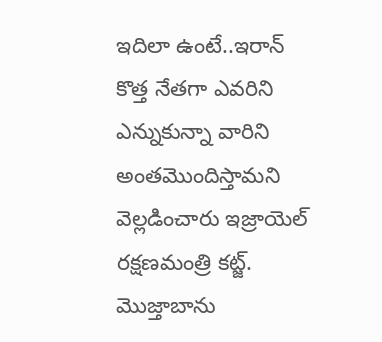ఇదిలా ఉంటే..ఇరాన్ కొత్త నేతగా ఎవరిని ఎన్నుకున్నా వారిని అంతమొందిస్తామని వెల్లడించారు ఇజ్రాయెల్ రక్షణమంత్రి కట్జ్. మొజ్తాబాను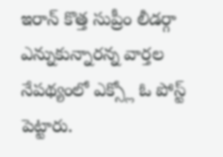ఇరాన్ కొత్త సుప్రీం లీడర్గా ఎన్నుకున్నారన్న వార్తల నేపథ్యంలో ఎక్స్లో ఓ పోస్ట్ పెట్టారు.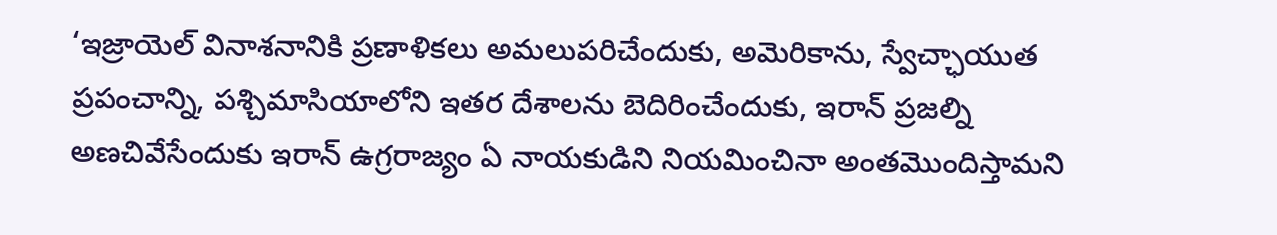‘ఇజ్రాయెల్ వినాశనానికి ప్రణాళికలు అమలుపరిచేందుకు, అమెరికాను, స్వేచ్ఛాయుత ప్రపంచాన్ని, పశ్చిమాసియాలోని ఇతర దేశాలను బెదిరించేందుకు, ఇరాన్ ప్రజల్ని అణచివేసేందుకు ఇరాన్ ఉగ్రరాజ్యం ఏ నాయకుడిని నియమించినా అంతమొందిస్తామని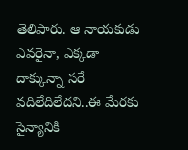తెలిపారు. ఆ నాయకుడు ఎవరైనా, ఎక్కడా దాక్కున్నా సరే వదిలేదిలేదని..ఈ మేరకు సైన్యానికి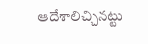ఆదేశాలిచ్చినట్టు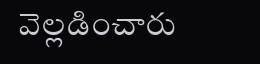వెల్లడించారు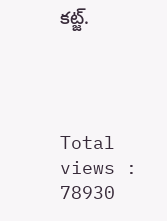కట్జ్.




Total views : 78930